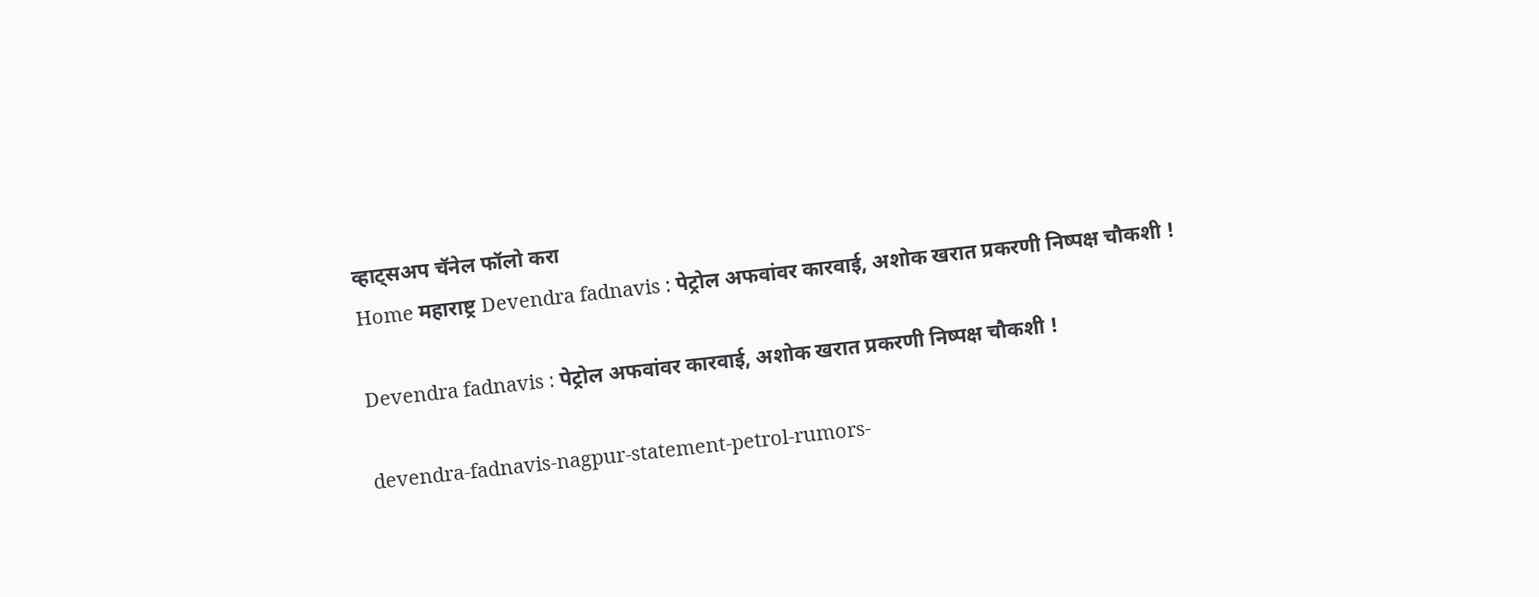व्हाट्सअप चॅनेल फॉलो करा
Home महाराष्ट्र Devendra fadnavis : पेट्रोल अफवांवर कारवाई, अशोक खरात प्रकरणी निष्पक्ष चौकशी !

Devendra fadnavis : पेट्रोल अफवांवर कारवाई, अशोक खरात प्रकरणी निष्पक्ष चौकशी !

devendra-fadnavis-nagpur-statement-petrol-rumors-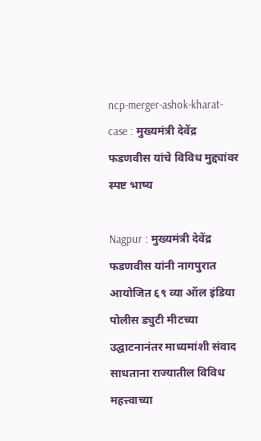ncp-merger-ashok-kharat-case : मुख्यमंत्री देवेंद्र फडणवीस यांचे विविध मुद्द्यांवर स्पष्ट भाष्य

Nagpur : मुख्यमंत्री देवेंद्र फडणवीस यांनी नागपुरात आयोजित ६९ व्या ऑल इंडिया पोलीस ड्युटी मीटच्या उद्घाटनानंतर माध्यमांशी संवाद साधताना राज्यातील विविध महत्त्वाच्या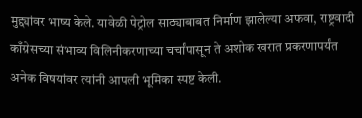मुद्द्यांवर भाष्य केले. यावेळी पेट्रोल साठ्याबाबत निर्माण झालेल्या अफवा, राष्ट्रवादी काँग्रेसच्या संभाव्य विलिनीकरणाच्या चर्चांपासून ते अशोक खरात प्रकरणापर्यंत अनेक विषयांवर त्यांनी आपली भूमिका स्पष्ट केली.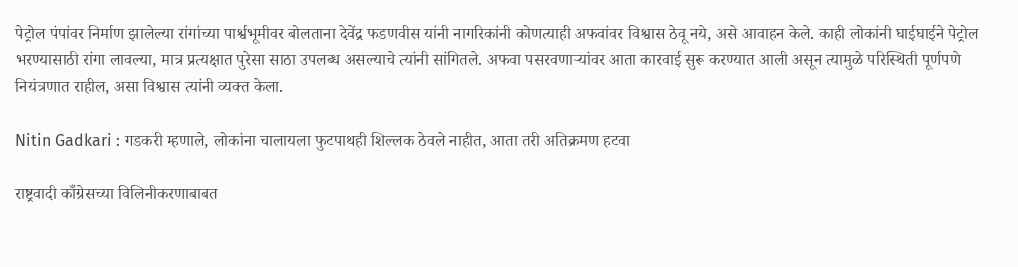पेट्रोल पंपांवर निर्माण झालेल्या रांगांच्या पार्श्वभूमीवर बोलताना देवेंद्र फडणवीस यांनी नागरिकांनी कोणत्याही अफवांवर विश्वास ठेवू नये, असे आवाहन केले. काही लोकांनी घाईघाईने पेट्रोल भरण्यासाठी रांगा लावल्या, मात्र प्रत्यक्षात पुरेसा साठा उपलब्ध असल्याचे त्यांनी सांगितले. अफवा पसरवणाऱ्यांवर आता कारवाई सुरू करण्यात आली असून त्यामुळे परिस्थिती पूर्णपणे नियंत्रणात राहील, असा विश्वास त्यांनी व्यक्त केला.

Nitin Gadkari : गडकरी म्हणाले, लोकांना चालायला फुटपाथही शिल्लक ठेवले नाहीत, आता तरी अतिक्रमण हटवा

राष्ट्रवादी काँग्रेसच्या विलिनीकरणाबाबत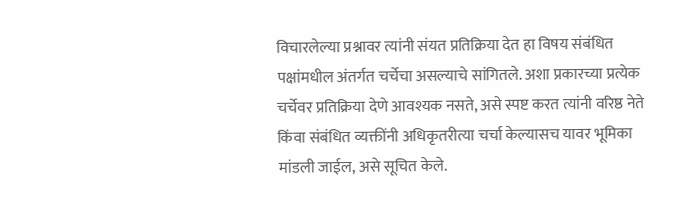विचारलेल्या प्रश्नावर त्यांनी संयत प्रतिक्रिया देत हा विषय संबंधित पक्षांमधील अंतर्गत चर्चेचा असल्याचे सांगितले. अशा प्रकारच्या प्रत्येक चर्चेवर प्रतिक्रिया देणे आवश्यक नसते, असे स्पष्ट करत त्यांनी वरिष्ठ नेते किंवा संबंधित व्यक्तींनी अधिकृतरीत्या चर्चा केल्यासच यावर भूमिका मांडली जाईल, असे सूचित केले.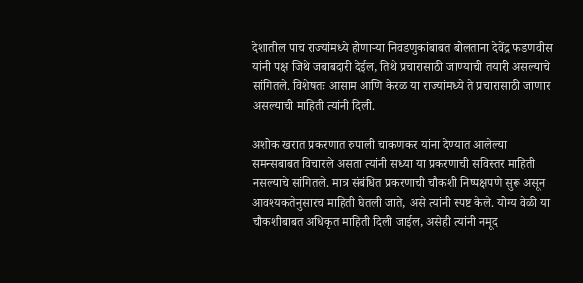देशातील पाच राज्यांमध्ये होणाऱ्या निवडणुकांबाबत बोलताना देवेंद्र फडणवीस यांनी पक्ष जिथे जबाबदारी देईल, तिथे प्रचारासाठी जाण्याची तयारी असल्याचे सांगितले. विशेषतः आसाम आणि केरळ या राज्यांमध्ये ते प्रचारासाठी जाणार असल्याची माहिती त्यांनी दिली.

अशोक खरात प्रकरणात रुपाली चाकणकर यांना देण्यात आलेल्या समन्सबाबत विचारले असता त्यांनी सध्या या प्रकरणाची सविस्तर माहिती नसल्याचे सांगितले. मात्र संबंधित प्रकरणाची चौकशी निष्पक्षपणे सुरू असून आवश्यकतेनुसारच माहिती घेतली जाते, असे त्यांनी स्पष्ट केले. योग्य वेळी या चौकशीबाबत अधिकृत माहिती दिली जाईल, असेही त्यांनी नमूद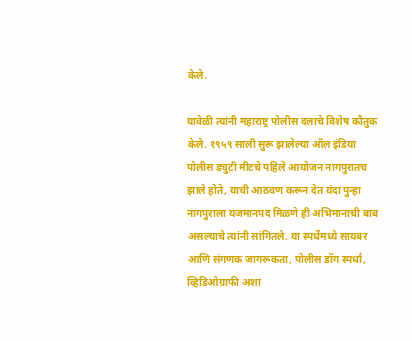केले.

यावेळी त्यांनी महाराष्ट्र पोलीस दलाचे विशेष कौतुक केले. १९५९ साली सुरू झालेल्या ऑल इंडिया पोलीस ड्युटी मीटचे पहिले आयोजन नागपुरातच झाले होते, याची आठवण करून देत यंदा पुन्हा नागपुराला यजमानपद मिळणे ही अभिमानाची बाब असल्याचे त्यांनी सांगितले. या स्पर्धेमध्ये सायबर आणि संगणक जागरूकता, पोलीस डॉग स्पर्धा, व्हिडिओग्राफी अशा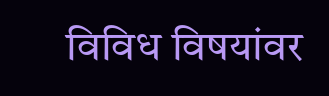विविध विषयांवर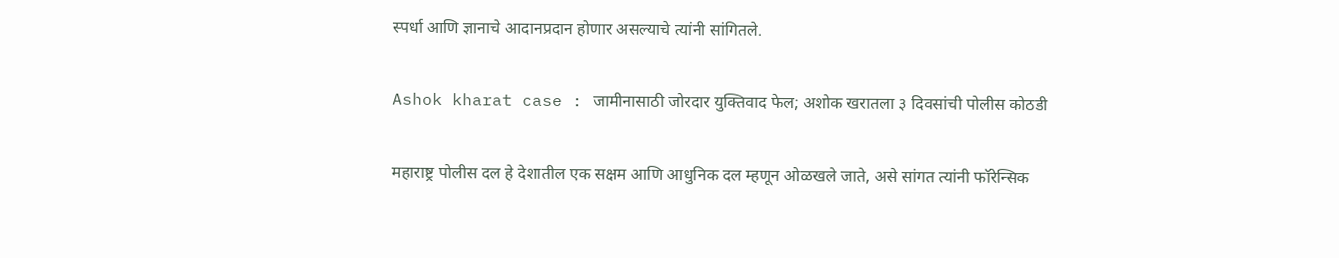स्पर्धा आणि ज्ञानाचे आदानप्रदान होणार असल्याचे त्यांनी सांगितले.

Ashok kharat case : जामीनासाठी जोरदार युक्तिवाद फेल; अशोक खरातला ३ दिवसांची पोलीस कोठडी

महाराष्ट्र पोलीस दल हे देशातील एक सक्षम आणि आधुनिक दल म्हणून ओळखले जाते, असे सांगत त्यांनी फॉरेन्सिक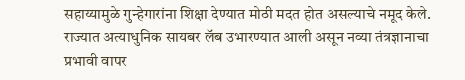सहाय्यामुळे गुन्हेगारांना शिक्षा देण्यात मोठी मदत होत असल्याचे नमूद केले. राज्यात अत्याधुनिक सायबर लॅब उभारण्यात आली असून नव्या तंत्रज्ञानाचा प्रभावी वापर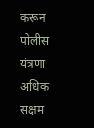करून पोलीस यंत्रणा अधिक सक्षम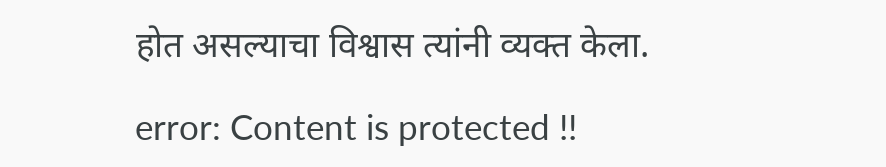होत असल्याचा विश्वास त्यांनी व्यक्त केला.

error: Content is protected !!